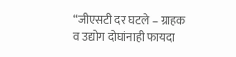“जीएसटी दर घटले – ग्राहक व उद्योग दोघांनाही फायदा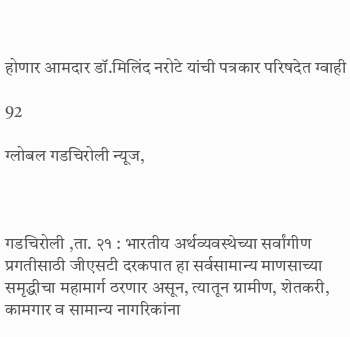होणार आमदार डॉ.मिलिंद नरोटे यांची पत्रकार परिषदेत ग्वाही

92

ग्लोबल गडचिरोली न्यूज,



गडचिरोली ,ता. २१ : भारतीय अर्थव्यवस्थेच्या सर्वांगीण प्रगतीसाठी जीएसटी दरकपात हा सर्वसामान्य माणसाच्या समृद्धीचा महामार्ग ठरणार असून, त्यातून ग्रामीण, शेतकरी, कामगार व सामान्य नागरिकांना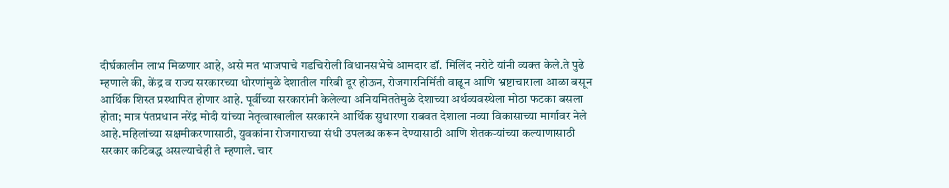दीर्घकालीन लाभ मिळणार आहे, असे मत भाजपाचे गडचिरोली विधानसभेचे आमदार डॉ. मिलिंद नरोटे यांनी व्यक्त केले.ते पुढे म्हणाले की, केंद्र व राज्य सरकारच्या धोरणांमुळे देशातील गरिबी दूर होऊन, रोजगारनिर्मिती वाढून आणि भ्रष्टाचाराला आळा बसून आर्थिक शिस्त प्रस्थापित होणार आहे. पूर्वीच्या सरकारांनी केलेल्या अनियमिततेमुळे देशाच्या अर्थव्यवस्थेला मोठा फटका बसला होता; मात्र पंतप्रधान नरेंद्र मोदी यांच्या नेतृत्वाखालील सरकारने आर्थिक सुधारणा राबवत देशाला नव्या विकासाच्या मार्गावर नेले आहे.महिलांच्या सक्षमीकरणासाठी, युवकांना रोजगाराच्या संधी उपलब्ध करून देण्यासाठी आणि शेतकऱ्यांच्या कल्याणासाठी सरकार कटिबद्ध असल्याचेही ते म्हणाले. चार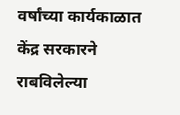वर्षांच्या कार्यकाळात केंद्र सरकारने राबविलेल्या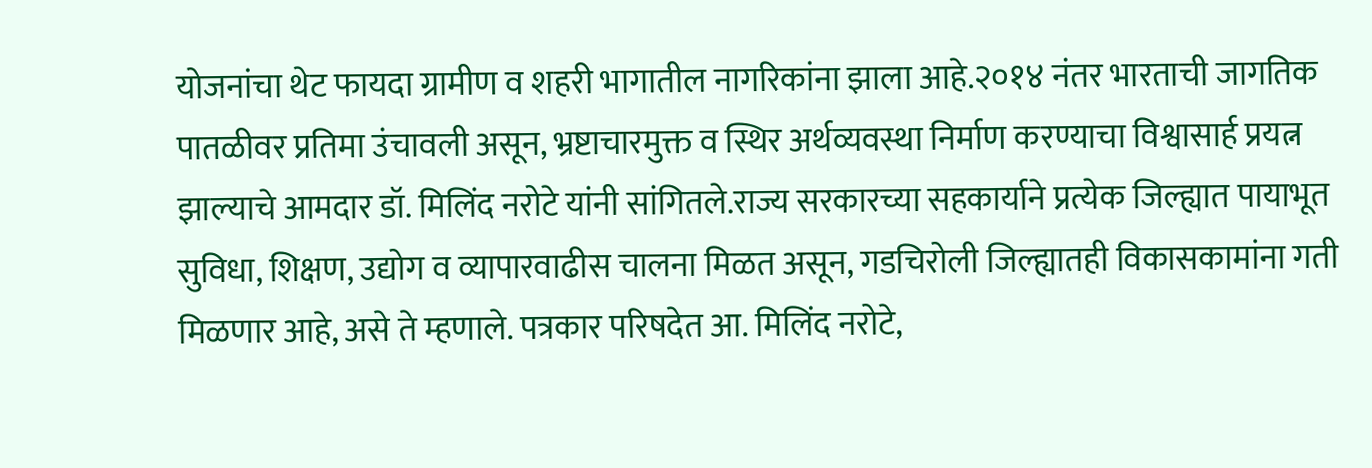योजनांचा थेट फायदा ग्रामीण व शहरी भागातील नागरिकांना झाला आहे.२०१४ नंतर भारताची जागतिक पातळीवर प्रतिमा उंचावली असून, भ्रष्टाचारमुक्त व स्थिर अर्थव्यवस्था निर्माण करण्याचा विश्वासार्ह प्रयत्न झाल्याचे आमदार डॉ. मिलिंद नरोटे यांनी सांगितले.राज्य सरकारच्या सहकार्याने प्रत्येक जिल्ह्यात पायाभूत सुविधा, शिक्षण, उद्योग व व्यापारवाढीस चालना मिळत असून, गडचिरोली जिल्ह्यातही विकासकामांना गती मिळणार आहे, असे ते म्हणाले. पत्रकार परिषदेत आ. मिलिंद नरोटे,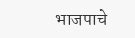भाजपाचे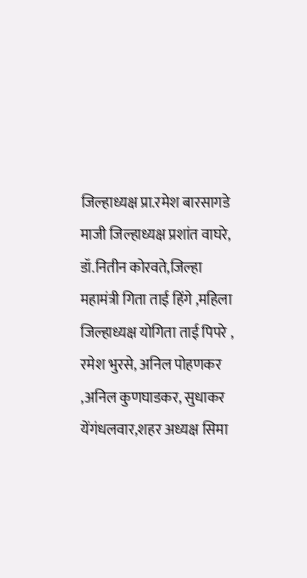जिल्हाध्यक्ष प्रा.रमेश बारसागडे माजी जिल्हाध्यक्ष प्रशांत वाघरे, डॉ.नितीन कोरवते,जिल्हा महामंत्री गिता ताई हिंगे ,महिला जिल्हाध्यक्ष योगिता ताई पिपरे , रमेश भुरसे, अनिल पोहणकर ,अनिल कुणघाडकर, सुधाकर येंगंधलवार,शहर अध्यक्ष सिमा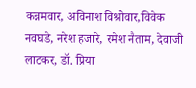कन्नमवार, अविनाश विश्रोवार,विवेक नवघडे, नरेश हजारे, रमेश नैताम, देवाजी लाटकर, डॉ. प्रिया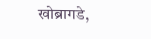खोब्रागडे,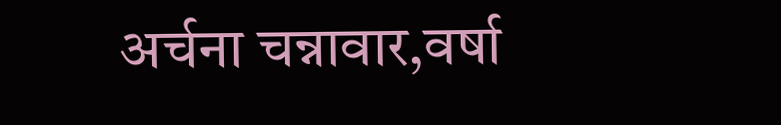अर्चना चन्नावार,वर्षा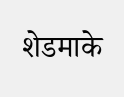शेडमाके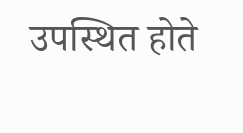उपस्थित होते